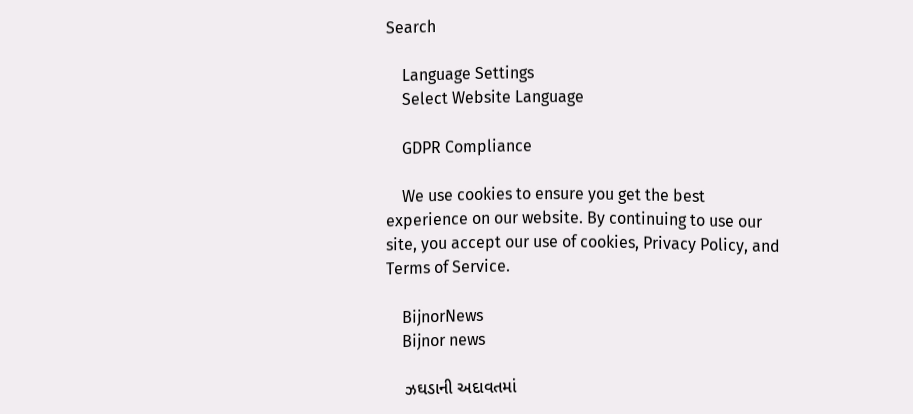Search

    Language Settings
    Select Website Language

    GDPR Compliance

    We use cookies to ensure you get the best experience on our website. By continuing to use our site, you accept our use of cookies, Privacy Policy, and Terms of Service.

    BijnorNews
    Bijnor news

    ઝઘડાની અદાવતમાં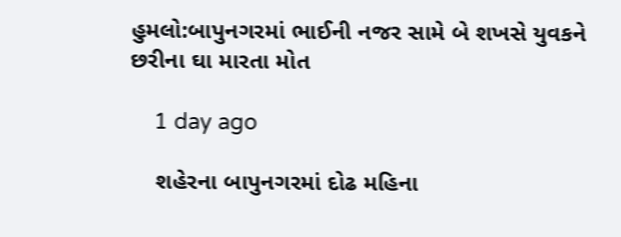હુમલો:બાપુનગરમાં ભાઈની નજર સામે બે શખસે યુવકને છરીના ઘા મારતા મોત

    1 day ago

    શહેરના બાપુનગરમાં દોઢ મહિના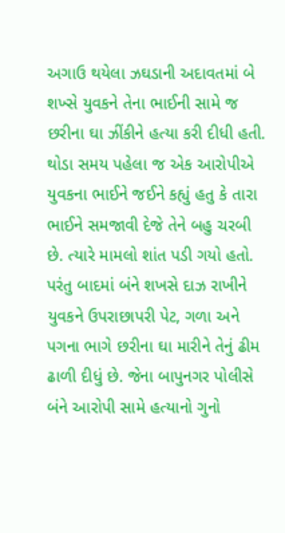અગાઉ થયેલા ઝઘડાની અદાવતમાં બે શખ્સે યુવકને તેના ભાઈની સામે જ છરીના ઘા ઝીંકીને હત્યા કરી દીધી હતી. થોડા સમય પહેલા જ એક આરોપીએ યુવકના ભાઈને જઈને કહ્યું હતુ કે તારા ભાઈને સમજાવી દેજે તેને બહુ ચરબી છે. ત્યારે મામલો શાંત પડી ગયો હતો. પરંતુ બાદમાં બંને શખસે દાઝ રાખીને યુવકને ઉપરાછાપરી પેટ, ગળા અને પગના ભાગે છરીના ઘા મારીને તેનું ઢીમ ઢાળી દીધું છે. જેના બાપુનગર પોલીસે બંને આરોપી સામે હત્યાનો ગુનો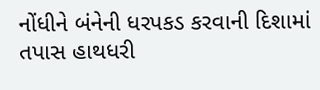નોંધીને બંનેની ધરપકડ કરવાની દિશામાં તપાસ હાથધરી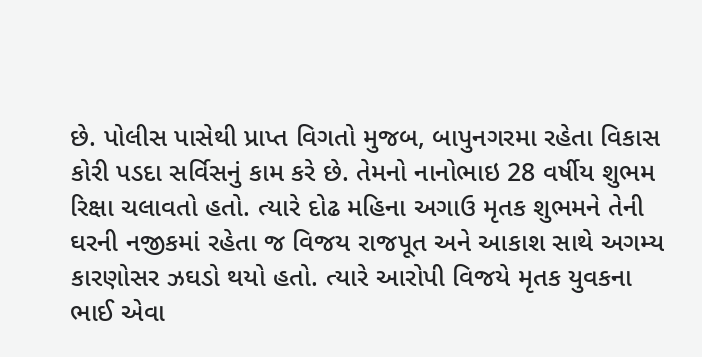છે. પોલીસ પાસેથી પ્રાપ્ત વિગતો મુજબ, બાપુનગરમા રહેતા વિકાસ કોરી પડદા સર્વિસનું કામ કરે છે. તેમનો નાનોભાઇ 28 વર્ષીય શુભમ રિક્ષા ચલાવતો હતો. ત્યારે દોઢ મહિના અગાઉ મૃતક શુભમને તેની ઘરની નજીકમાં રહેતા જ વિજય રાજપૂત અને આકાશ સાથે અગમ્ય કારણોસર ઝઘડો થયો હતો. ત્યારે આરોપી વિજયે મૃતક યુવકના ભાઈ એવા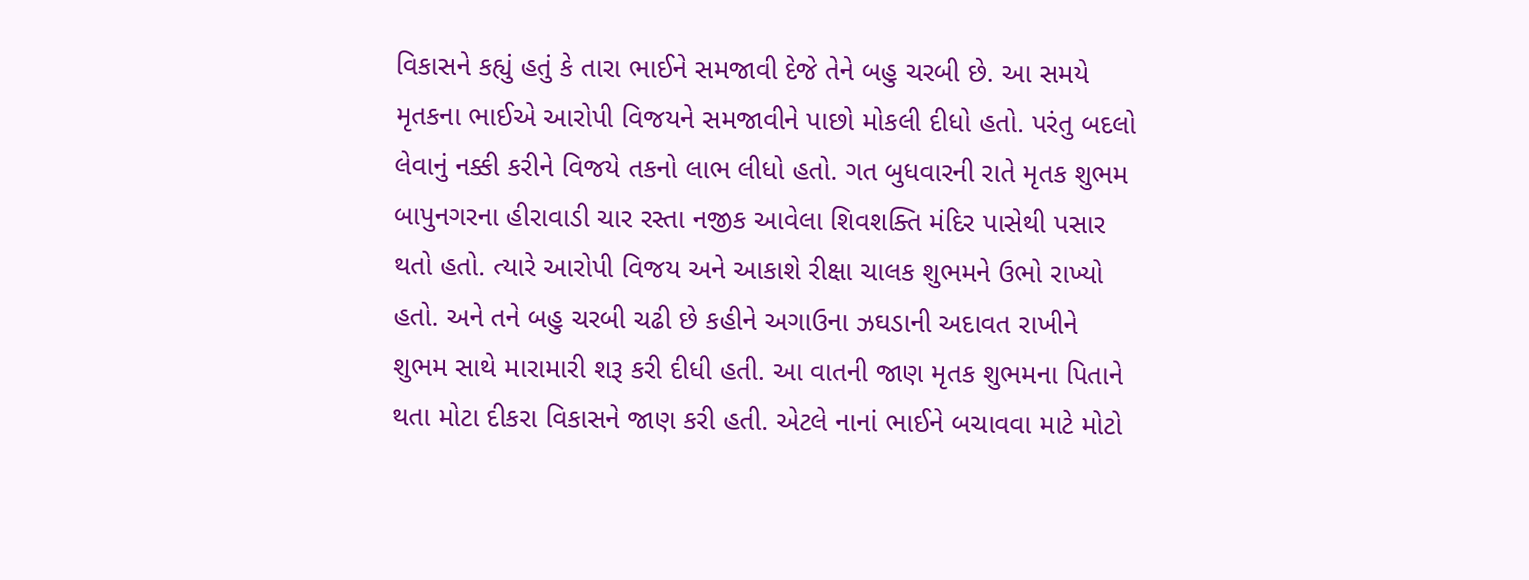વિકાસને કહ્યું હતું કે તારા ભાઈને સમજાવી દેજે તેને બહુ ચરબી છે. આ સમયે મૃતકના ભાઈએ આરોપી વિજયને સમજાવીને પાછો મોકલી દીધો હતો. પરંતુ બદલો લેવાનું નક્કી કરીને વિજયે તકનો લાભ લીધો હતો. ગત બુધવારની રાતે મૃતક શુભમ બાપુનગરના હીરાવાડી ચાર રસ્તા નજીક આવેલા શિવશક્તિ મંદિર પાસેથી પસાર થતો હતો. ત્યારે આરોપી વિજય અને આકાશે રીક્ષા ચાલક શુભમને ઉભો રાખ્યો હતો. અને તને બહુ ચરબી ચઢી છે કહીને અગાઉના ઝઘડાની અદાવત રાખીને શુભમ સાથે મારામારી શરૂ કરી દીધી હતી. આ વાતની જાણ મૃતક શુભમના પિતાને થતા મોટા દીકરા વિકાસને જાણ કરી હતી. એટલે નાનાં ભાઈને બચાવવા માટે મોટો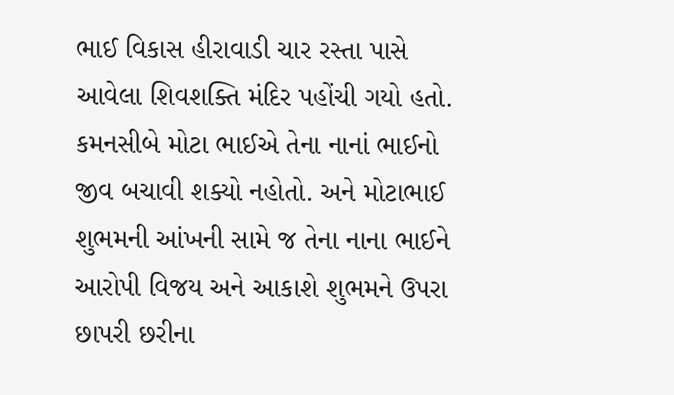ભાઈ વિકાસ હીરાવાડી ચાર રસ્તા પાસે આવેલા શિવશક્તિ મંદિર પહોંચી ગયો હતો. કમનસીબે મોટા ભાઈએ તેના નાનાં ભાઈનો જીવ બચાવી શક્યો નહોતો. અને મોટાભાઈ શુભમની આંખની સામે જ તેના નાના ભાઈને આરોપી વિજય અને આકાશે શુભમને ઉપરા છાપરી છરીના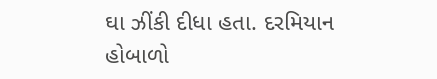ઘા ઝીંકી દીધા હતા. દરમિયાન હોબાળો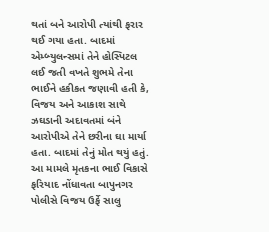થતાં બને આરોપી ત્યાંથી ફરાર થઈ ગયા હતા. બાદમાં એમ્બ્યુલન્સમાં તેને હોસ્પિટલ લઈ જતી વખતે શુભમે તેના ભાઈને હકીકત જણાવી હતી કે, વિજય અને આકાશ સાથે ઝઘડાની અદાવતમાં બંને આરોપીએ તેને છરીના ઘા માર્યા હતા. બાદમાં તેનું મોત થયું હતું. આ મામલે મૃતકના ભાઈ વિકાસે ફરિયાદ નોંધાવતા બાપુનગર પોલીસે વિજય ઉર્ફે સાલુ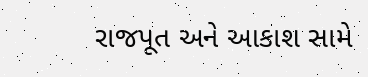રાજપૂત અને આકાશ સામે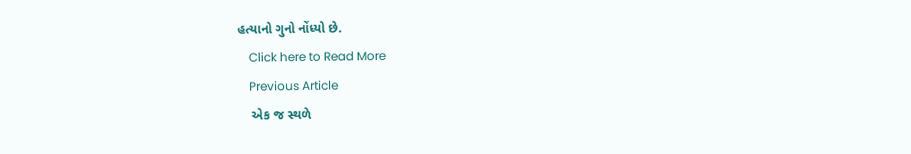હત્યાનો ગુનો નોંધ્યો છે.
    Click here to Read More
    Previous Article
    એક જ સ્થળે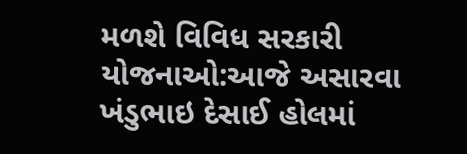મળશે વિવિધ સરકારી યોજનાઓ:આજે અસારવા ખંડુભાઇ દેસાઈ હોલમાં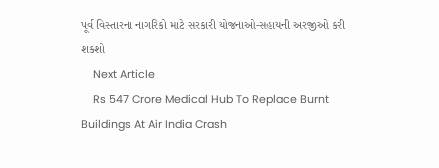પૂર્વ વિસ્તારના નાગરિકો માટે સરકારી યોજનાઓ-સહાયની અરજીઓ કરી શકશો
    Next Article
    Rs 547 Crore Medical Hub To Replace Burnt Buildings At Air India Crash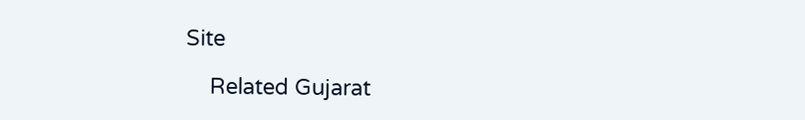Site

    Related Gujarat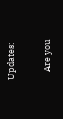Updates:

    Are you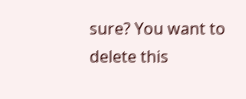sure? You want to delete this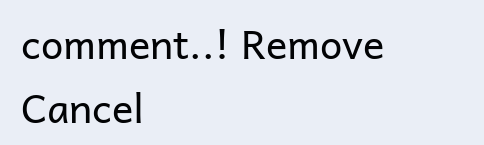comment..! Remove Cancel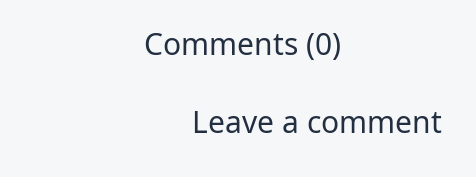Comments (0)

      Leave a comment